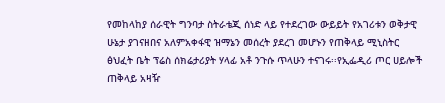የመከላከያ ሰራዊት ግንባታ ስትራቴጂ ሰነድ ላይ የተደረገው ውይይት የአገሪቱን ወቅታዊ ሁኔታ ያገናዘበና አለምአቀፋዊ ዝማኔን መሰረት ያደረገ መሆኑን የጠቅላይ ሚኒስትር ፅህፈት ቤት ፕሬስ ሰክሬታሪያት ሃላፊ አቶ ንጉሱ ጥላሁን ተናገሩ፡፡የኢፌዲሪ ጦር ሀይሎች ጠቅላይ አዛዥ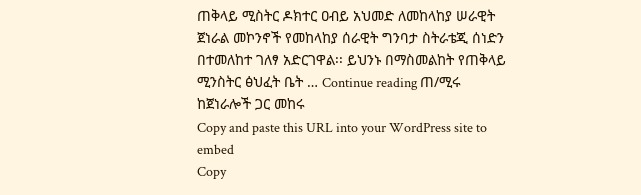ጠቅላይ ሚስትር ዶክተር ዐብይ አህመድ ለመከላከያ ሠራዊት ጀነራል መኮንኖች የመከላከያ ሰራዊት ግንባታ ስትራቴጂ ሰነድን በተመለከተ ገለፃ አድርገዋል፡፡ ይህንኑ በማስመልከት የጠቅላይ ሚንስትር ፅህፈት ቤት … Continue reading ጠ/ሚሩ ከጀነራሎች ጋር መከሩ
Copy and paste this URL into your WordPress site to embed
Copy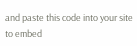and paste this code into your site to embed